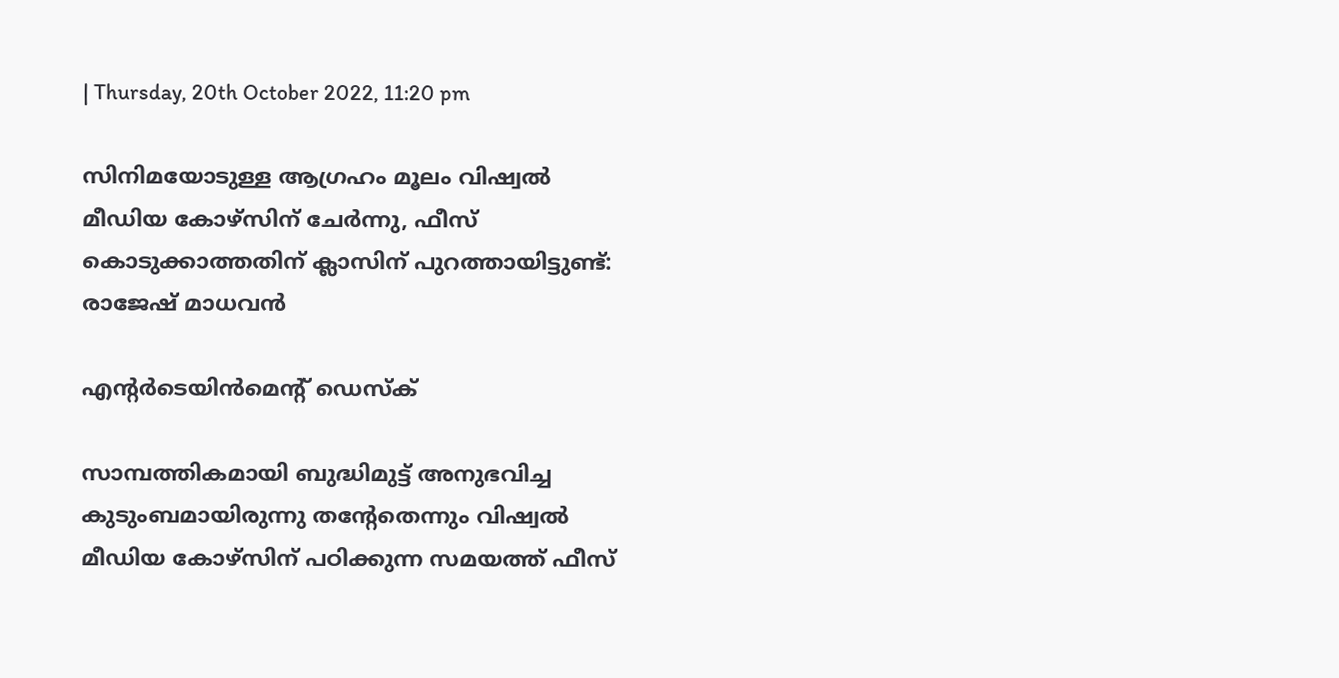| Thursday, 20th October 2022, 11:20 pm

സിനിമയോടുള്ള ആഗ്രഹം മൂലം വിഷ്വല്‍ മീഡിയ കോഴ്‌സിന് ചേര്‍ന്നു, ഫീസ് കൊടുക്കാത്തതിന് ക്ലാസിന് പുറത്തായിട്ടുണ്ട്: രാജേഷ് മാധവന്‍

എന്റര്‍ടെയിന്‍മെന്റ് ഡെസ്‌ക്

സാമ്പത്തികമായി ബുദ്ധിമുട്ട് അനുഭവിച്ച കുടുംബമായിരുന്നു തന്റേതെന്നും വിഷ്വല്‍ മീഡിയ കോഴ്‌സിന് പഠിക്കുന്ന സമയത്ത് ഫീസ്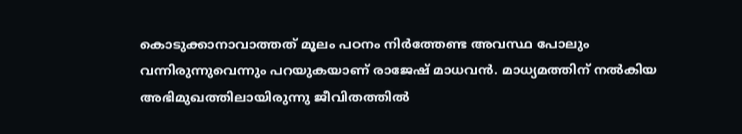കൊടുക്കാനാവാത്തത് മൂലം പഠനം നിര്‍ത്തേണ്ട അവസ്ഥ പോലും വന്നിരുന്നുവെന്നും പറയുകയാണ് രാജേഷ് മാധവന്‍. മാധ്യമത്തിന് നല്‍കിയ അഭിമുഖത്തിലായിരുന്നു ജീവിതത്തില്‍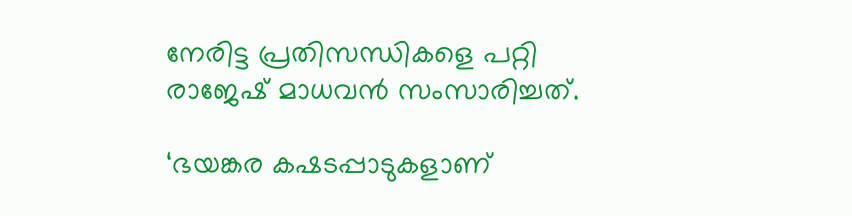നേരിട്ട പ്രതിസന്ധികളെ പറ്റി രാജേഷ് മാധവന്‍ സംസാരിച്ചത്.

‘ഭയങ്കര കഷടപ്പാടുകളാണ്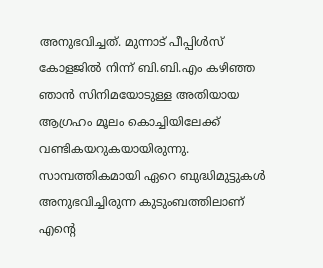അനുഭവിച്ചത്. മുന്നാട് പീപ്പിള്‍സ് കോളജില്‍ നിന്ന് ബി.ബി.എം കഴിഞ്ഞ ഞാന്‍ സിനിമയോടുള്ള അതിയായ ആഗ്രഹം മൂലം കൊച്ചിയിലേക്ക് വണ്ടികയറുകയായിരുന്നു. സാമ്പത്തികമായി ഏറെ ബുദ്ധിമുട്ടുകള്‍ അനുഭവിച്ചിരുന്ന കുടുംബത്തിലാണ് എന്റെ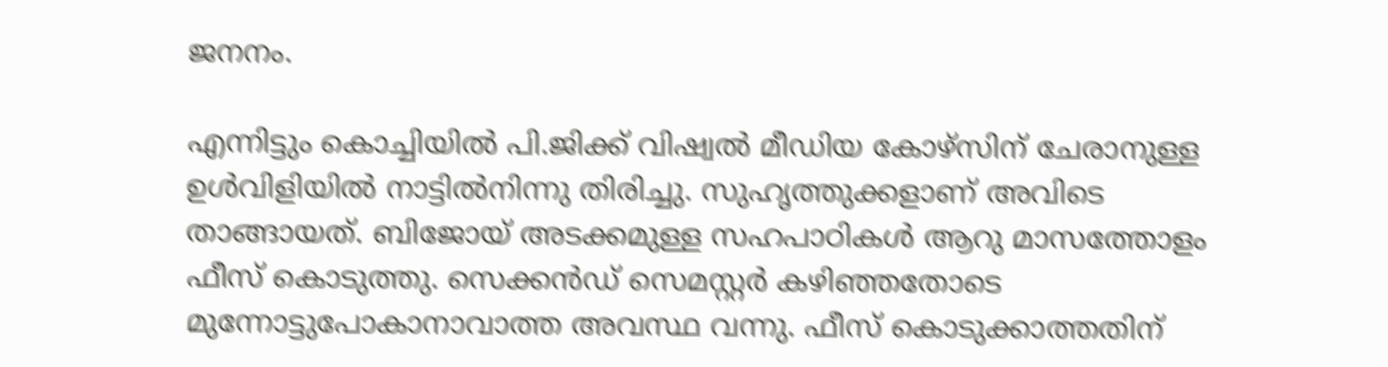ജനനം.

എന്നിട്ടും കൊച്ചിയില്‍ പി.ജിക്ക് വിഷ്വല്‍ മീഡിയ കോഴ്‌സിന് ചേരാനുള്ള ഉള്‍വിളിയില്‍ നാട്ടില്‍നിന്നു തിരിച്ചു. സുഹൃത്തുക്കളാണ് അവിടെ താങ്ങായത്. ബിജോയ് അടക്കമുള്ള സഹപാഠികള്‍ ആറു മാസത്തോളം ഫീസ് കൊടുത്തു. സെക്കന്‍ഡ് സെമസ്റ്റര്‍ കഴിഞ്ഞതോടെ മുന്നോട്ടുപോകാനാവാത്ത അവസ്ഥ വന്നു. ഫീസ് കൊടുക്കാത്തതിന്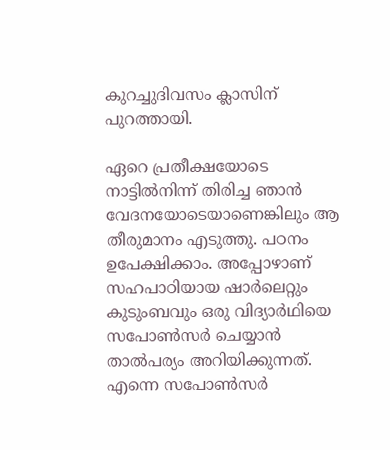കുറച്ചുദിവസം ക്ലാസിന് പുറത്തായി.

ഏറെ പ്രതീക്ഷയോടെ നാട്ടില്‍നിന്ന് തിരിച്ച ഞാന്‍ വേദനയോടെയാണെങ്കിലും ആ തീരുമാനം എടുത്തു. പഠനം ഉപേക്ഷിക്കാം. അപ്പോഴാണ് സഹപാഠിയായ ഷാര്‍ലെറ്റും കുടുംബവും ഒരു വിദ്യാര്‍ഥിയെ സപോണ്‍സര്‍ ചെയ്യാന്‍ താല്‍പര്യം അറിയിക്കുന്നത്. എന്നെ സപോണ്‍സര്‍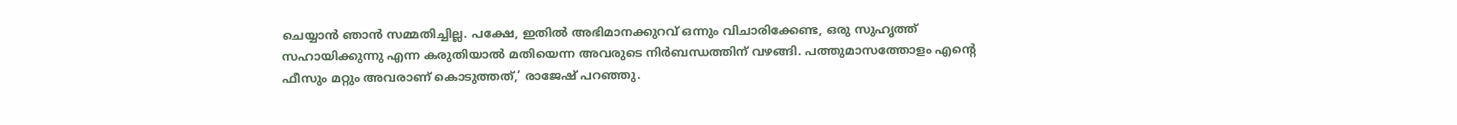ചെയ്യാന്‍ ഞാന്‍ സമ്മതിച്ചില്ല. പക്ഷേ, ഇതില്‍ അഭിമാനക്കുറവ് ഒന്നും വിചാരിക്കേണ്ട, ഒരു സുഹൃത്ത് സഹായിക്കുന്നു എന്ന കരുതിയാല്‍ മതിയെന്ന അവരുടെ നിര്‍ബന്ധത്തിന് വഴങ്ങി. പത്തുമാസത്തോളം എന്റെ ഫീസും മറ്റും അവരാണ് കൊടുത്തത്,’ രാജേഷ് പറഞ്ഞു.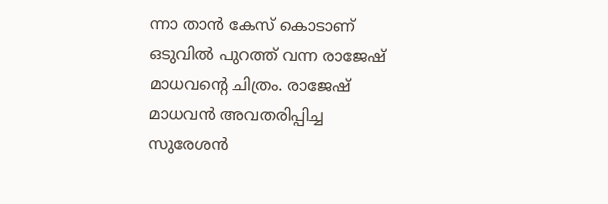ന്നാ താന്‍ കേസ് കൊടാണ് ഒടുവില്‍ പുറത്ത് വന്ന രാജേഷ് മാധവന്റെ ചിത്രം. രാജേഷ് മാധവന്‍ അവതരിപ്പിച്ച സുരേശന്‍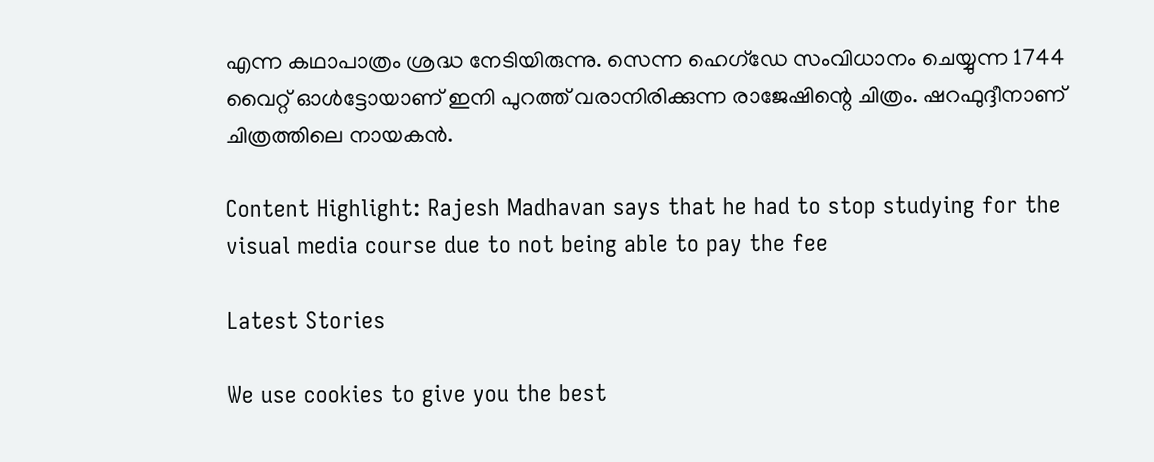എന്ന കഥാപാത്രം ശ്രദ്ധ നേടിയിരുന്നു. സെന്ന ഹെഗ്‌ഡേ സംവിധാനം ചെയ്യുന്ന 1744 വൈറ്റ് ഓള്‍ട്ടോയാണ് ഇനി പുറത്ത് വരാനിരിക്കുന്ന രാജേഷിന്റെ ചിത്രം. ഷറഫുദ്ദീനാണ് ചിത്രത്തിലെ നായകന്‍.

Content Highlight: Rajesh Madhavan says that he had to stop studying for the visual media course due to not being able to pay the fee

Latest Stories

We use cookies to give you the best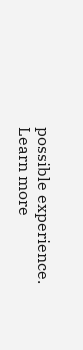possible experience. Learn more